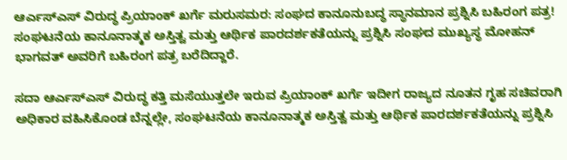ಆರ್ಎಸ್ಎಸ್ ವಿರುದ್ಧ ಪ್ರಿಯಾಂಕ್ ಖರ್ಗೆ ಮರುಸಮರ: ಸಂಘದ ಕಾನೂನುಬದ್ಧ ಸ್ಥಾನಮಾನ ಪ್ರಶ್ನಿಸಿ ಬಹಿರಂಗ ಪತ್ರ!
ಸಂಘಟನೆಯ ಕಾನೂನಾತ್ಮಕ ಅಸ್ತಿತ್ವ ಮತ್ತು ಆರ್ಥಿಕ ಪಾರದರ್ಶಕತೆಯನ್ನು ಪ್ರಶ್ನಿಸಿ ಸಂಘದ ಮುಖ್ಯಸ್ಥ ಮೋಹನ್ ಭಾಗವತ್ ಅವರಿಗೆ ಬಹಿರಂಗ ಪತ್ರ ಬರೆದಿದ್ದಾರೆ.

ಸದಾ ಆರ್ಎಸ್ಎಸ್ ವಿರುದ್ಧ ಕತ್ತಿ ಮಸೆಯುತ್ತಲೇ ಇರುವ ಪ್ರಿಯಾಂಕ್ ಖರ್ಗೆ ಇದೀಗ ರಾಜ್ಯದ ನೂತನ ಗೃಹ ಸಚಿವರಾಗಿ ಅಧಿಕಾರ ವಹಿಸಿಕೊಂಡ ಬೆನ್ನಲ್ಲೇ, ಸಂಘಟನೆಯ ಕಾನೂನಾತ್ಮಕ ಅಸ್ತಿತ್ವ ಮತ್ತು ಆರ್ಥಿಕ ಪಾರದರ್ಶಕತೆಯನ್ನು ಪ್ರಶ್ನಿಸಿ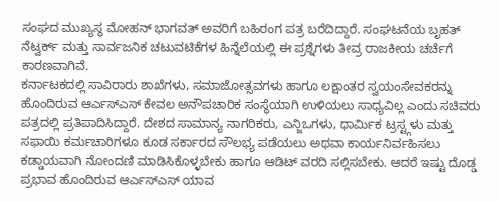ಸಂಘದ ಮುಖ್ಯಸ್ಥ ಮೋಹನ್ ಭಾಗವತ್ ಅವರಿಗೆ ಬಹಿರಂಗ ಪತ್ರ ಬರೆದಿದ್ದಾರೆ. ಸಂಘಟನೆಯ ಬೃಹತ್ ನೆಟ್ವರ್ಕ್ ಮತ್ತು ಸಾರ್ವಜನಿಕ ಚಟುವಟಿಕೆಗಳ ಹಿನ್ನೆಲೆಯಲ್ಲಿ ಈ ಪ್ರಶ್ನೆಗಳು ತೀವ್ರ ರಾಜಕೀಯ ಚರ್ಚೆಗೆ ಕಾರಣವಾಗಿವೆ.
ಕರ್ನಾಟಕದಲ್ಲಿ ಸಾವಿರಾರು ಶಾಖೆಗಳು, ಸಮಾಜೋತ್ಸವಗಳು ಹಾಗೂ ಲಕ್ಷಾಂತರ ಸ್ವಯಂಸೇವಕರನ್ನು ಹೊಂದಿರುವ ಆರ್ಎಸ್ಎಸ್ ಕೇವಲ ಅನೌಪಚಾರಿಕ ಸಂಸ್ಥೆಯಾಗಿ ಉಳಿಯಲು ಸಾಧ್ಯವಿಲ್ಲ ಎಂದು ಸಚಿವರು ಪತ್ರದಲ್ಲಿ ಪ್ರತಿಪಾದಿಸಿದ್ದಾರೆ. ದೇಶದ ಸಾಮಾನ್ಯ ನಾಗರಿಕರು, ಎನ್ಜಿಒಗಳು, ಧಾರ್ಮಿಕ ಟ್ರಸ್ಟ್ಗಳು ಮತ್ತು ಸಫಾಯಿ ಕರ್ಮಚಾರಿಗಳೂ ಕೂಡ ಸರ್ಕಾರದ ಸೌಲಭ್ಯ ಪಡೆಯಲು ಅಥವಾ ಕಾರ್ಯನಿರ್ವಹಿಸಲು ಕಡ್ಡಾಯವಾಗಿ ನೋಂದಣಿ ಮಾಡಿಸಿಕೊಳ್ಳಬೇಕು ಹಾಗೂ ಆಡಿಟ್ ವರದಿ ಸಲ್ಲಿಸಬೇಕು. ಆದರೆ ಇಷ್ಟು ದೊಡ್ಡ ಪ್ರಭಾವ ಹೊಂದಿರುವ ಆರ್ಎಸ್ಎಸ್ ಯಾವ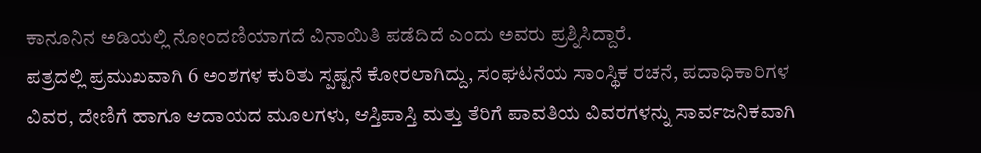ಕಾನೂನಿನ ಅಡಿಯಲ್ಲಿ ನೋಂದಣಿಯಾಗದೆ ವಿನಾಯಿತಿ ಪಡೆದಿದೆ ಎಂದು ಅವರು ಪ್ರಶ್ನಿಸಿದ್ದಾರೆ.
ಪತ್ರದಲ್ಲಿ ಪ್ರಮುಖವಾಗಿ 6 ಅಂಶಗಳ ಕುರಿತು ಸ್ಪಷ್ಟನೆ ಕೋರಲಾಗಿದ್ದು, ಸಂಘಟನೆಯ ಸಾಂಸ್ಥಿಕ ರಚನೆ, ಪದಾಧಿಕಾರಿಗಳ ವಿವರ, ದೇಣಿಗೆ ಹಾಗೂ ಆದಾಯದ ಮೂಲಗಳು, ಆಸ್ತಿಪಾಸ್ತಿ ಮತ್ತು ತೆರಿಗೆ ಪಾವತಿಯ ವಿವರಗಳನ್ನು ಸಾರ್ವಜನಿಕವಾಗಿ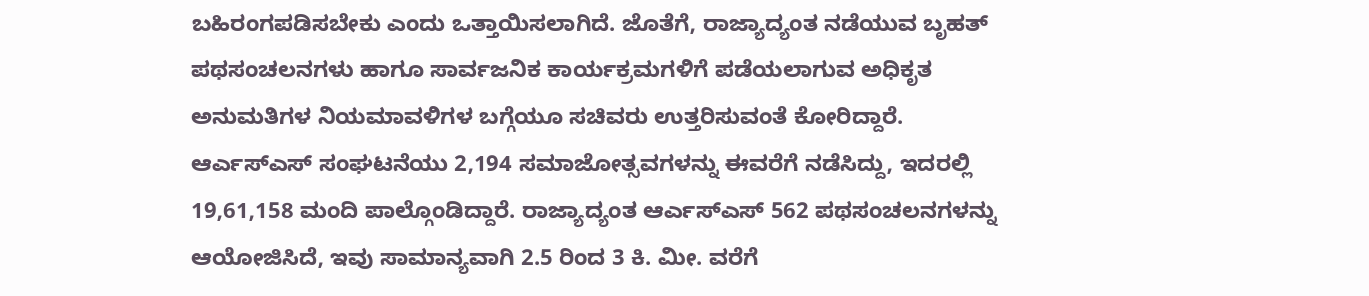ಬಹಿರಂಗಪಡಿಸಬೇಕು ಎಂದು ಒತ್ತಾಯಿಸಲಾಗಿದೆ. ಜೊತೆಗೆ, ರಾಜ್ಯಾದ್ಯಂತ ನಡೆಯುವ ಬೃಹತ್ ಪಥಸಂಚಲನಗಳು ಹಾಗೂ ಸಾರ್ವಜನಿಕ ಕಾರ್ಯಕ್ರಮಗಳಿಗೆ ಪಡೆಯಲಾಗುವ ಅಧಿಕೃತ ಅನುಮತಿಗಳ ನಿಯಮಾವಳಿಗಳ ಬಗ್ಗೆಯೂ ಸಚಿವರು ಉತ್ತರಿಸುವಂತೆ ಕೋರಿದ್ದಾರೆ.
ಆರ್ಎಸ್ಎಸ್ ಸಂಘಟನೆಯು 2,194 ಸಮಾಜೋತ್ಸವಗಳನ್ನು ಈವರೆಗೆ ನಡೆಸಿದ್ದು, ಇದರಲ್ಲಿ 19,61,158 ಮಂದಿ ಪಾಲ್ಗೊಂಡಿದ್ದಾರೆ. ರಾಜ್ಯಾದ್ಯಂತ ಆರ್ಎಸ್ಎಸ್ 562 ಪಥಸಂಚಲನಗಳನ್ನು ಆಯೋಜಿಸಿದೆ, ಇವು ಸಾಮಾನ್ಯವಾಗಿ 2.5 ರಿಂದ 3 ಕಿ. ಮೀ. ವರೆಗೆ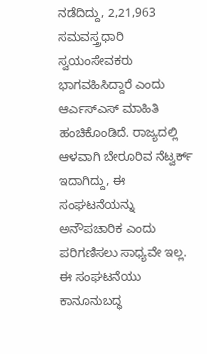ನಡೆದಿದ್ದು, 2,21,963 ಸಮವಸ್ತ್ರಧಾರಿ ಸ್ವಯಂಸೇವಕರು ಭಾಗವಹಿಸಿದ್ದಾರೆ ಎಂದು ಆರ್ಎಸ್ಎಸ್ ಮಾಹಿತಿ ಹಂಚಿಕೊಂಡಿದೆ. ರಾಜ್ಯದಲ್ಲಿ ಆಳವಾಗಿ ಬೇರೂರಿವ ನೆಟ್ವರ್ಕ್ ಇದಾಗಿದ್ದು, ಈ ಸಂಘಟನೆಯನ್ನು ಅನೌಪಚಾರಿಕ ಎಂದು ಪರಿಗಣಿಸಲು ಸಾಧ್ಯವೇ ಇಲ್ಲ. ಈ ಸಂಘಟನೆಯು ಕಾನೂನುಬದ್ಧ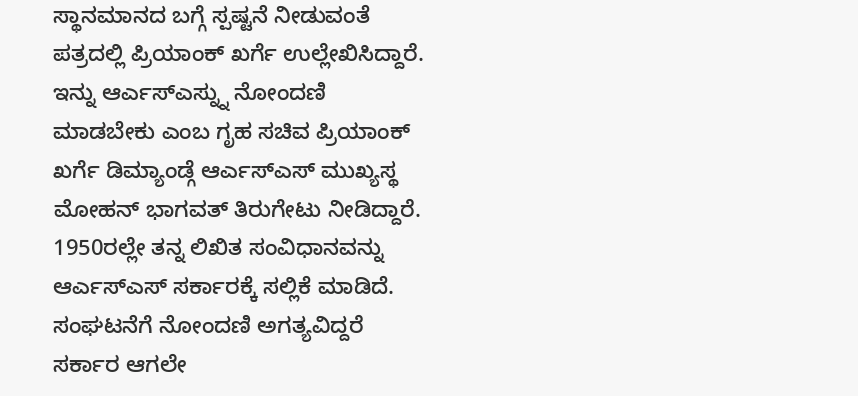ಸ್ಥಾನಮಾನದ ಬಗ್ಗೆ ಸ್ಪಷ್ಟನೆ ನೀಡುವಂತೆ ಪತ್ರದಲ್ಲಿ ಪ್ರಿಯಾಂಕ್ ಖರ್ಗೆ ಉಲ್ಲೇಖಿಸಿದ್ದಾರೆ.
ಇನ್ನು ಆರ್ಎಸ್ಎಸ್ನ್ನು ನೋಂದಣಿ ಮಾಡಬೇಕು ಎಂಬ ಗೃಹ ಸಚಿವ ಪ್ರಿಯಾಂಕ್ ಖರ್ಗೆ ಡಿಮ್ಯಾಂಡ್ಗೆ ಆರ್ಎಸ್ಎಸ್ ಮುಖ್ಯಸ್ಥ ಮೋಹನ್ ಭಾಗವತ್ ತಿರುಗೇಟು ನೀಡಿದ್ದಾರೆ. 1950ರಲ್ಲೇ ತನ್ನ ಲಿಖಿತ ಸಂವಿಧಾನವನ್ನು ಆರ್ಎಸ್ಎಸ್ ಸರ್ಕಾರಕ್ಕೆ ಸಲ್ಲಿಕೆ ಮಾಡಿದೆ. ಸಂಘಟನೆಗೆ ನೋಂದಣಿ ಅಗತ್ಯವಿದ್ದರೆ ಸರ್ಕಾರ ಆಗಲೇ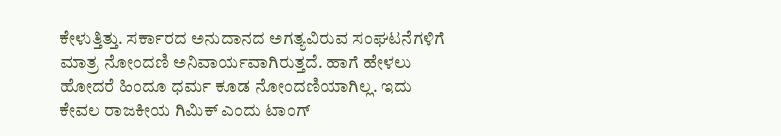ಕೇಳುತ್ತಿತ್ತು. ಸರ್ಕಾರದ ಅನುದಾನದ ಅಗತ್ಯವಿರುವ ಸಂಘಟನೆಗಳಿಗೆ ಮಾತ್ರ ನೋಂದಣಿ ಅನಿವಾರ್ಯವಾಗಿರುತ್ತದೆ. ಹಾಗೆ ಹೇಳಲು ಹೋದರೆ ಹಿಂದೂ ಧರ್ಮ ಕೂಡ ನೋಂದಣಿಯಾಗಿಲ್ಲ. ಇದು ಕೇವಲ ರಾಜಕೀಯ ಗಿಮಿಕ್ ಎಂದು ಟಾಂಗ್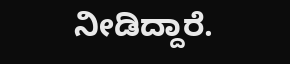ನೀಡಿದ್ದಾರೆ.